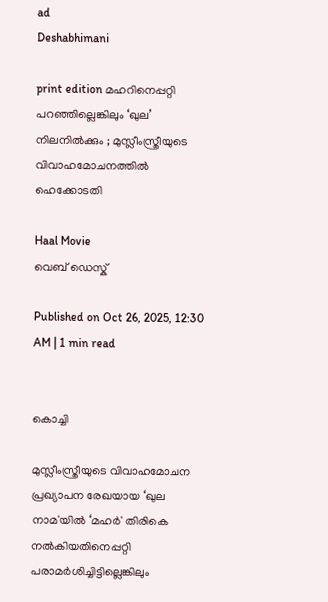ad
Deshabhimani

print edition മഹറിനെപ്പറ്റി പറഞ്ഞില്ലെങ്കിലും ‘ഖുല’ നിലനിൽക്കും ; മുസ്ലീംസ്ത്രീയുടെ വിവാഹമോചനത്തിൽ ഹെക്കോടതി

Haal Movie
വെബ് ഡെസ്ക്

Published on Oct 26, 2025, 12:30 AM | 1 min read


കൊച്ചി

മുസ്ലീംസ്ത്രീയുടെ വിവാഹമോചന പ്രഖ്യാപന രേഖയായ ‘ഖുല നാമ'യിൽ ‘മഹർ' തിരികെ നൽകിയതിനെപ്പറ്റി പരാമർശിച്ചിട്ടില്ലെങ്കിലും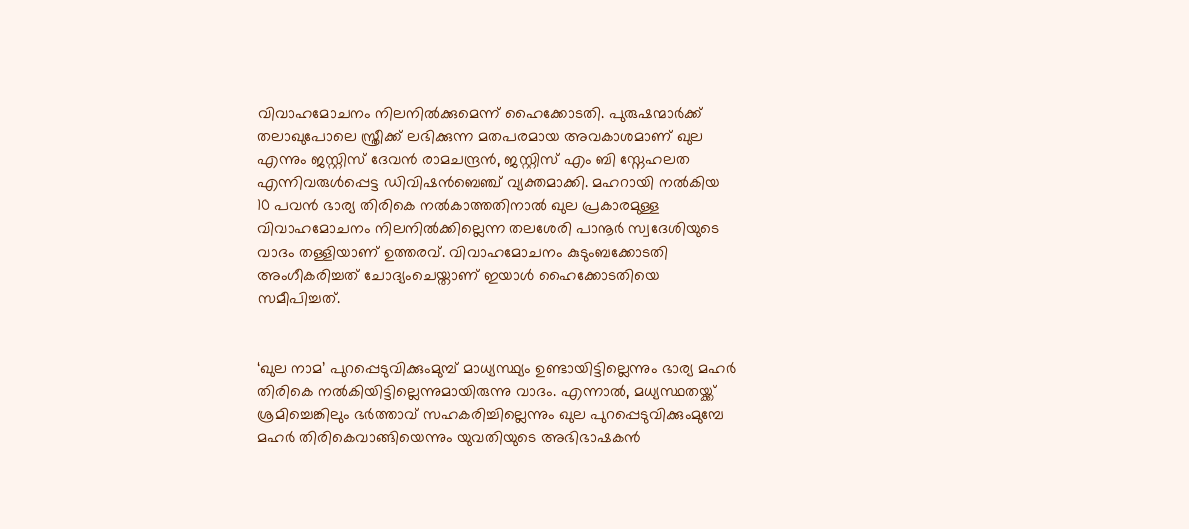വിവാഹമോചനം നിലനിൽക്കുമെന്ന് ഹൈക്കോടതി. പുരുഷന്മാർക്ക് തലാഖുപോലെ സ്ത്രീക്ക്‌ ലഭിക്കുന്ന മതപരമായ അവകാശമാണ്‌ ഖുല എന്നും ജസ്റ്റിസ് ദേവൻ രാമചന്ദ്രൻ, ജസ്റ്റിസ് എം ബി സ്നേഹലത എന്നിവരുൾപ്പെട്ട ഡിവിഷൻബെഞ്ച് വ്യക്തമാക്കി. മഹറായി നൽകിയ 10 പവൻ ഭാര്യ തിരികെ നൽകാത്തതിനാൽ ഖുല പ്രകാരമുള്ള വിവാഹമോചനം നിലനിൽക്കില്ലെന്ന തലശേരി പാനൂർ സ്വദേശിയുടെ വാദം തള്ളിയാണ് ഉത്തരവ്‌. വിവാഹമോചനം കുടുംബക്കോടതി അംഗീകരിച്ചത് ചോദ്യംചെയ്താണ് ഇയാൾ ഹൈക്കോടതിയെ സമീപിച്ചത്.


‘ഖുല നാമ’ പുറപ്പെടുവിക്കുംമുമ്പ് മാധ്യസ്ഥ്യം ഉണ്ടായിട്ടില്ലെന്നും ഭാര്യ മഹർ തിരികെ നൽകിയിട്ടില്ലെന്നുമായിരുന്നു വാദം. എന്നാൽ, മധ്യസ്ഥതയ്ക്ക് ശ്രമിച്ചെങ്കിലും ഭർത്താവ് സഹകരിച്ചില്ലെന്നും ഖുല പുറപ്പെടുവിക്കുംമുമ്പേ മഹർ തിരികെവാങ്ങിയെന്നും യുവതിയുടെ അഭിഭാഷകൻ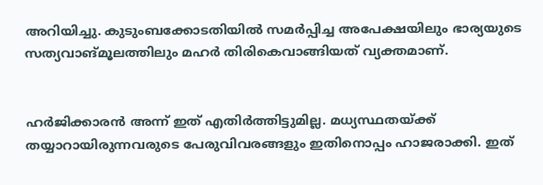അറിയിച്ചു. കുടുംബക്കോടതിയിൽ സമർപ്പിച്ച അപേക്ഷയിലും ഭാര്യയുടെ സത്യവാങ്മൂലത്തിലും മഹർ തിരികെവാങ്ങിയത് വ്യക്തമാണ്.


ഹർജിക്കാരൻ അന്ന് ഇത് എതിർത്തിട്ടുമില്ല. മധ്യസ്ഥതയ്ക്ക് തയ്യാറായിരുന്നവരുടെ പേരുവിവരങ്ങളും ഇതിനൊപ്പം ഹാജരാക്കി. ഇത്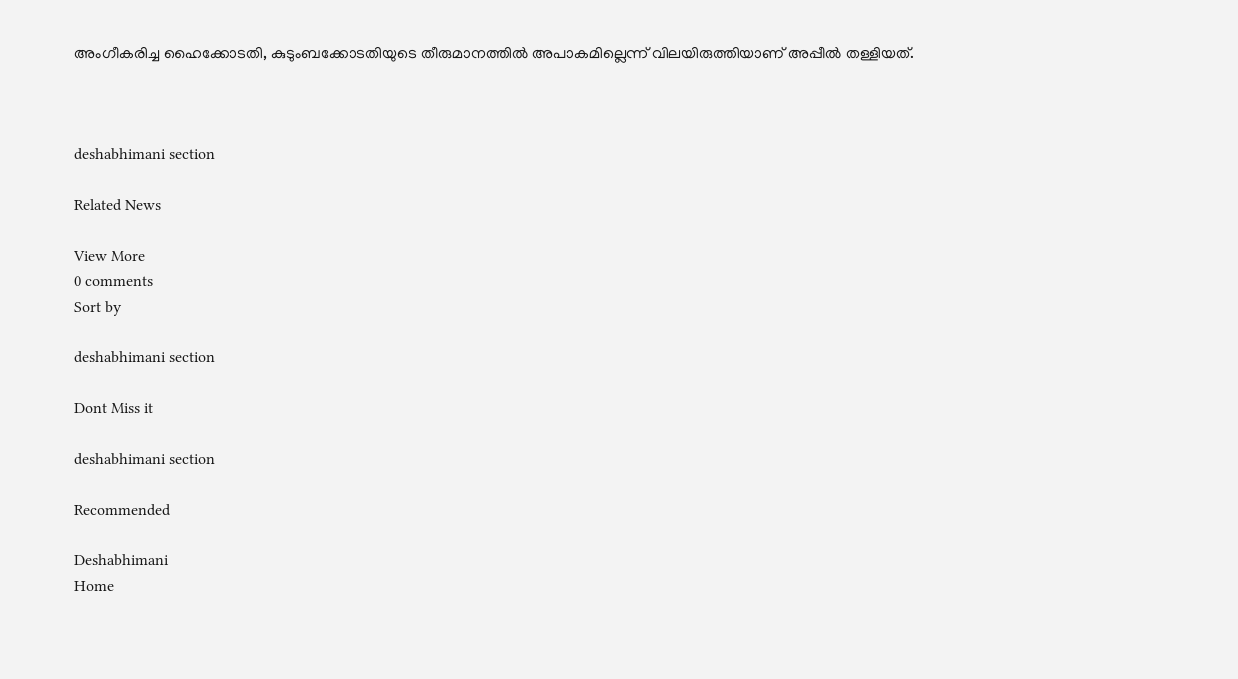അംഗീകരിച്ച ഹൈക്കോടതി, കുടുംബക്കോടതിയുടെ തീരുമാനത്തിൽ അപാകമില്ലെന്ന്‌ വിലയിരുത്തിയാണ് അപ്പീൽ തള്ളിയത്.



deshabhimani section

Related News

View More
0 comments
Sort by

deshabhimani section

Dont Miss it

deshabhimani section

Recommended

Deshabhimani
Home